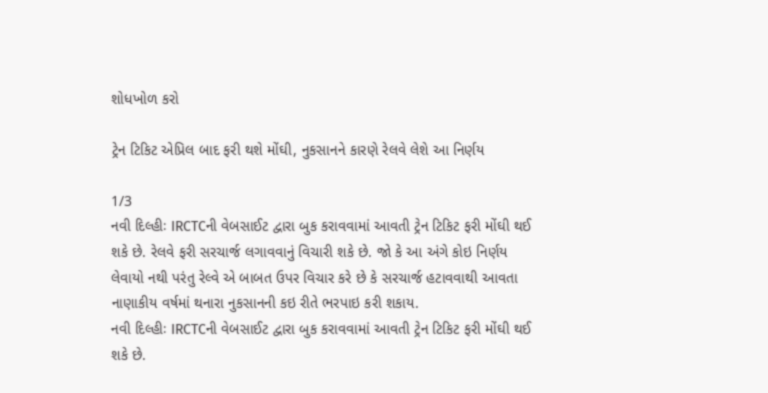શોધખોળ કરો

ટ્રેન ટિકિટ એપ્રિલ બાદ ફરી થશે મોંઘી, નુકસાનને કારણે રેલવે લેશે આ નિર્ણય

1/3
નવી દિલ્હીઃ IRCTCની વેબસાઈટ દ્વારા બુક કરાવવામાં આવતી ટ્રેન ટિકિટ ફરી મોંઘી થઈ શકે છે. રેલવે ફરી સરચાર્જ લગાવવાનું વિચારી શકે છે. જો કે આ અંગે કોઇ નિર્ણય લેવાયો નથી પરંતુ રેલ્વે એ બાબત ઉપર વિચાર કરે છે કે સરચાર્જ હટાવવાથી આવતા નાણાકીય વર્ષમાં થનારા નુકસાનની કઇ રીતે ભરપાઇ કરી શકાય.
નવી દિલ્હીઃ IRCTCની વેબસાઈટ દ્વારા બુક કરાવવામાં આવતી ટ્રેન ટિકિટ ફરી મોંઘી થઈ શકે છે.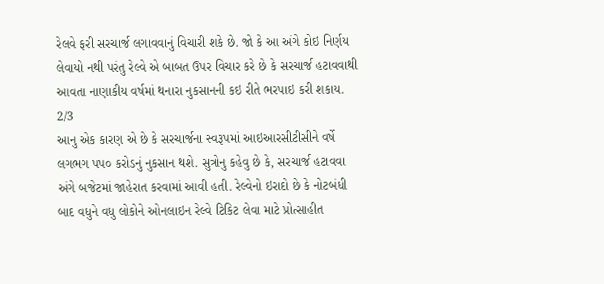રેલવે ફરી સરચાર્જ લગાવવાનું વિચારી શકે છે. જો કે આ અંગે કોઇ નિર્ણય લેવાયો નથી પરંતુ રેલ્વે એ બાબત ઉપર વિચાર કરે છે કે સરચાર્જ હટાવવાથી આવતા નાણાકીય વર્ષમાં થનારા નુકસાનની કઇ રીતે ભરપાઇ કરી શકાય.
2/3
આનુ એક કારણ એ છે કે સરચાર્જના સ્વરૂપમાં આઇઆરસીટીસીને વર્ષે લગભગ પપ૦ કરોડનું નુકસાન થશે. સુત્રોનુ કહેવુ છે કે, સરચાર્જ હટાવવા અંગે બજેટમાં જાહેરાત કરવામાં આવી હતી. રેલ્વેનો ઇરાદો છે કે નોટબંધી બાદ વધુને વધુ લોકોને ઓનલાઇન રેલ્વે ટિકિટ લેવા માટે પ્રોત્સાહીત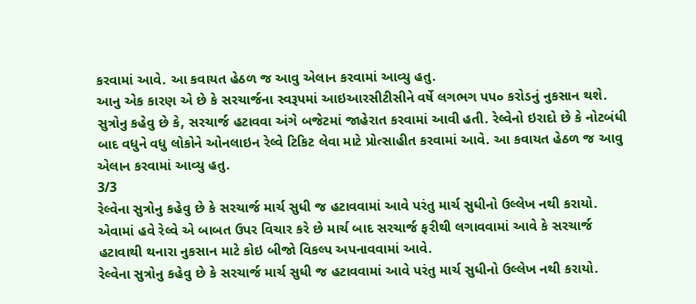કરવામાં આવે. આ કવાયત હેઠળ જ આવુ એલાન કરવામાં આવ્યુ હતુ.
આનુ એક કારણ એ છે કે સરચાર્જના સ્વરૂપમાં આઇઆરસીટીસીને વર્ષે લગભગ પપ૦ કરોડનું નુકસાન થશે. સુત્રોનુ કહેવુ છે કે, સરચાર્જ હટાવવા અંગે બજેટમાં જાહેરાત કરવામાં આવી હતી. રેલ્વેનો ઇરાદો છે કે નોટબંધી બાદ વધુને વધુ લોકોને ઓનલાઇન રેલ્વે ટિકિટ લેવા માટે પ્રોત્સાહીત કરવામાં આવે. આ કવાયત હેઠળ જ આવુ એલાન કરવામાં આવ્યુ હતુ.
3/3
રેલ્વેના સુત્રોનુ કહેવુ છે કે સરચાર્જ માર્ચ સુધી જ હટાવવામાં આવે પરંતુ માર્ચ સુધીનો ઉલ્લેખ નથી કરાયો. એવામાં હવે રેલ્વે એ બાબત ઉપર વિચાર કરે છે માર્ચ બાદ સરચાર્જ ફરીથી લગાવવામાં આવે કે સરચાર્જ હટાવાથી થનારા નુકસાન માટે કોઇ બીજો વિકલ્પ અપનાવવામાં આવે.
રેલ્વેના સુત્રોનુ કહેવુ છે કે સરચાર્જ માર્ચ સુધી જ હટાવવામાં આવે પરંતુ માર્ચ સુધીનો ઉલ્લેખ નથી કરાયો.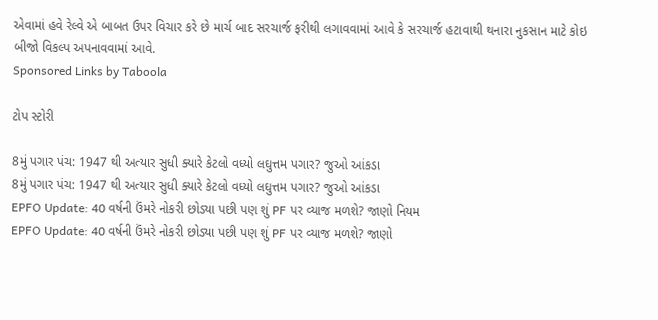એવામાં હવે રેલ્વે એ બાબત ઉપર વિચાર કરે છે માર્ચ બાદ સરચાર્જ ફરીથી લગાવવામાં આવે કે સરચાર્જ હટાવાથી થનારા નુકસાન માટે કોઇ બીજો વિકલ્પ અપનાવવામાં આવે.
Sponsored Links by Taboola

ટોપ સ્ટોરી

8મું પગાર પંચ: 1947 થી અત્યાર સુધી ક્યારે કેટલો વધ્યો લઘુત્તમ પગાર? જુઓ આંકડા
8મું પગાર પંચ: 1947 થી અત્યાર સુધી ક્યારે કેટલો વધ્યો લઘુત્તમ પગાર? જુઓ આંકડા
EPFO Update: 40 વર્ષની ઉંમરે નોકરી છોડ્યા પછી પણ શું PF પર વ્યાજ મળશે? જાણો નિયમ
EPFO Update: 40 વર્ષની ઉંમરે નોકરી છોડ્યા પછી પણ શું PF પર વ્યાજ મળશે? જાણો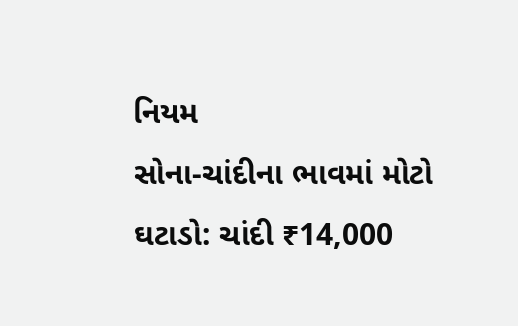નિયમ
સોના-ચાંદીના ભાવમાં મોટો ઘટાડો: ચાંદી ₹14,000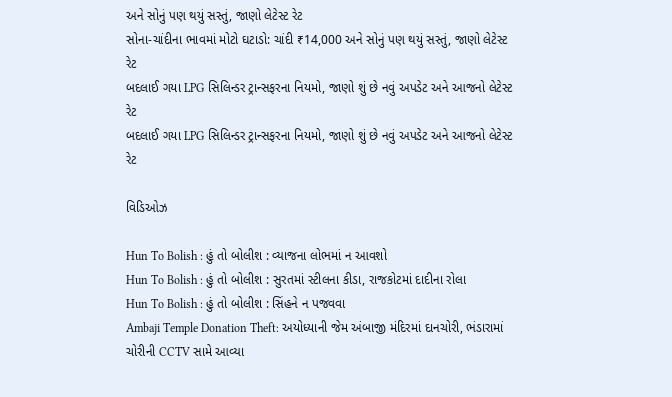અને સોનું પણ થયું સસ્તું, જાણો લેટેસ્ટ રેટ
સોના-ચાંદીના ભાવમાં મોટો ઘટાડો: ચાંદી ₹14,000 અને સોનું પણ થયું સસ્તું, જાણો લેટેસ્ટ રેટ
બદલાઈ ગયા LPG સિલિન્ડર ટ્રાન્સફરના નિયમો, જાણો શું છે નવું અપડેટ અને આજનો લેટેસ્ટ રેટ
બદલાઈ ગયા LPG સિલિન્ડર ટ્રાન્સફરના નિયમો, જાણો શું છે નવું અપડેટ અને આજનો લેટેસ્ટ રેટ

વિડિઓઝ

Hun To Bolish : હું તો બોલીશ : વ્યાજના લોભમાં ન આવશો
Hun To Bolish : હું તો બોલીશ : સુરતમાં સ્ટીલના કીડા, રાજકોટમાં દાદીના રોલા
Hun To Bolish : હું તો બોલીશ : સિંહને ન પજવવા
Ambaji Temple Donation Theft: અયોધ્યાની જેમ અંબાજી મંદિરમાં દાનચોરી, ભંડારામાં ચોરીની CCTV સામે આવ્યા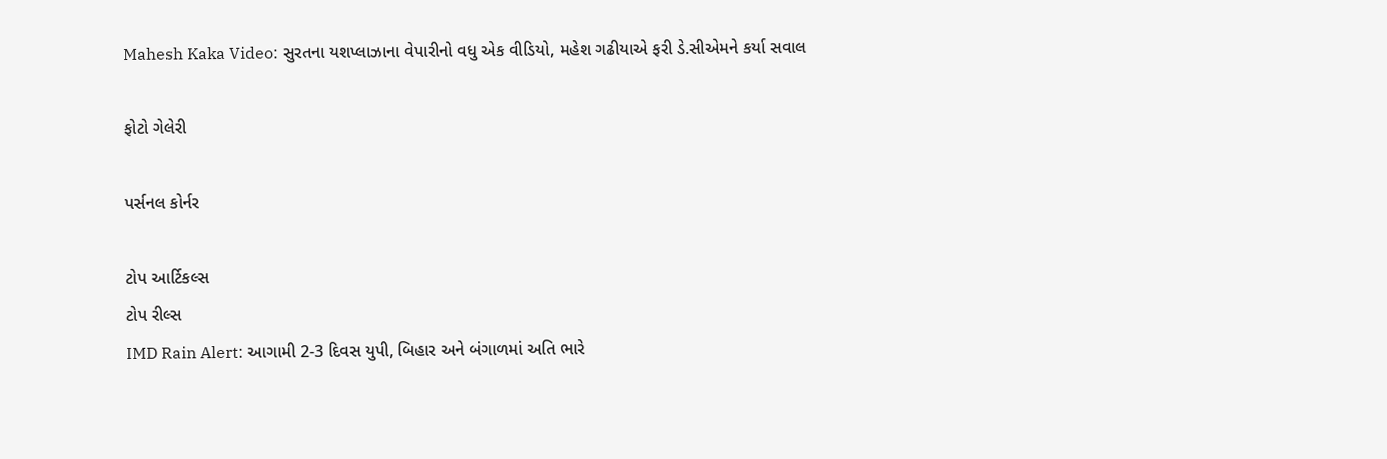Mahesh Kaka Video: સુરતના યશપ્લાઝાના વેપારીનો વધુ એક વીડિયો, મહેશ ગઢીયાએ ફરી ડે.સીએમને કર્યા સવાલ

ફોટો ગેલેરી

પર્સનલ કોર્નર

ટોપ આર્ટિકલ્સ
ટોપ રીલ્સ
IMD Rain Alert: આગામી 2-3 દિવસ યુપી, બિહાર અને બંગાળમાં અતિ ભારે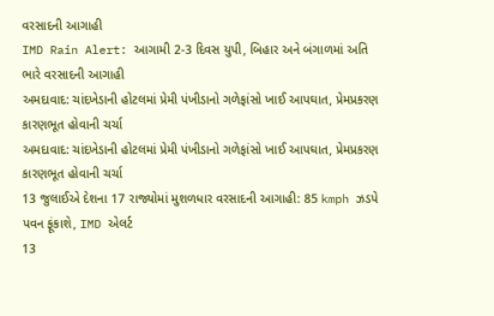વરસાદની આગાહી
IMD Rain Alert: આગામી 2-3 દિવસ યુપી, બિહાર અને બંગાળમાં અતિ ભારે વરસાદની આગાહી
અમદાવાદ: ચાંદખેડાની હોટલમાં પ્રેમી પંખીડાનો ગળેફાંસો ખાઈ આપઘાત, પ્રેમપ્રકરણ કારણભૂત હોવાની ચર્ચા
અમદાવાદ: ચાંદખેડાની હોટલમાં પ્રેમી પંખીડાનો ગળેફાંસો ખાઈ આપઘાત, પ્રેમપ્રકરણ કારણભૂત હોવાની ચર્ચા
13 જુલાઈએ દેશના 17 રાજ્યોમાં મુશળધાર વરસાદની આગાહી: 85 kmph ઝડપે પવન ફૂંકાશે, IMD એલર્ટ
13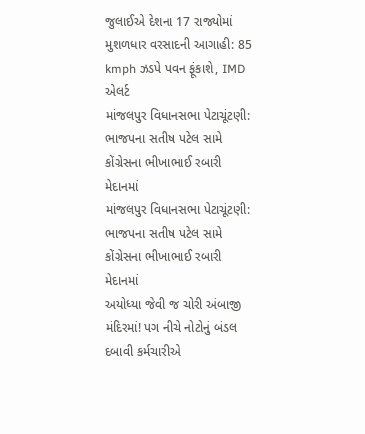જુલાઈએ દેશના 17 રાજ્યોમાં મુશળધાર વરસાદની આગાહી: 85 kmph ઝડપે પવન ફૂંકાશે, IMD એલર્ટ
માંજલપુર વિધાનસભા પેટાચૂંટણી: ભાજપના સતીષ પટેલ સામે કોંગ્રેસના ભીખાભાઈ રબારી મેદાનમાં
માંજલપુર વિધાનસભા પેટાચૂંટણી: ભાજપના સતીષ પટેલ સામે કોંગ્રેસના ભીખાભાઈ રબારી મેદાનમાં
અયોધ્યા જેવી જ ચોરી અંબાજી મંદિરમાં! પગ નીચે નોટોનું બંડલ દબાવી કર્મચારીએ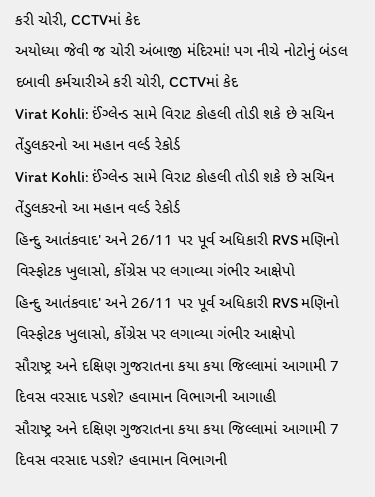કરી ચોરી, CCTVમાં કેદ
અયોધ્યા જેવી જ ચોરી અંબાજી મંદિરમાં! પગ નીચે નોટોનું બંડલ દબાવી કર્મચારીએ કરી ચોરી, CCTVમાં કેદ
Virat Kohli: ઈંગ્લેન્ડ સામે વિરાટ કોહલી તોડી શકે છે સચિન તેંડુલકરનો આ મહાન વર્લ્ડ રેકોર્ડ
Virat Kohli: ઈંગ્લેન્ડ સામે વિરાટ કોહલી તોડી શકે છે સચિન તેંડુલકરનો આ મહાન વર્લ્ડ રેકોર્ડ
હિન્દુ આતંકવાદ' અને 26/11 પર પૂર્વ અધિકારી RVS મણિનો વિસ્ફોટક ખુલાસો, કોંગ્રેસ પર લગાવ્યા ગંભીર આક્ષેપો
હિન્દુ આતંકવાદ' અને 26/11 પર પૂર્વ અધિકારી RVS મણિનો વિસ્ફોટક ખુલાસો, કોંગ્રેસ પર લગાવ્યા ગંભીર આક્ષેપો
સૌરાષ્ટ્ર અને દક્ષિણ ગુજરાતના કયા કયા જિલ્લામાં આગામી 7 દિવસ વરસાદ પડશે? હવામાન વિભાગની આગાહી
સૌરાષ્ટ્ર અને દક્ષિણ ગુજરાતના કયા કયા જિલ્લામાં આગામી 7 દિવસ વરસાદ પડશે? હવામાન વિભાગની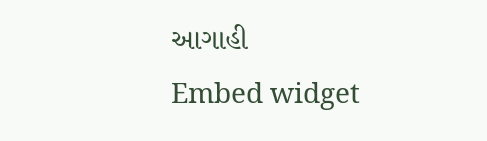આગાહી
Embed widget